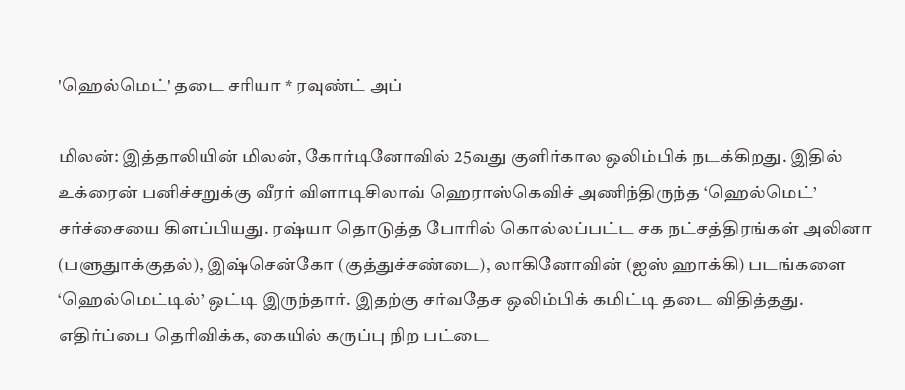'ஹெல்மெட்' தடை சரியா * ரவுண்ட் அப்

மிலன்: இத்தாலியின் மிலன், கோர்டினோவில் 25வது குளிர்கால ஒலிம்பிக் நடக்கிறது. இதில் உக்ரைன் பனிச்சறுக்கு வீரர் விளாடிசிலாவ் ஹெராஸ்கெவிச் அணிந்திருந்த ‘ஹெல்மெட்’ சர்ச்சையை கிளப்பியது. ரஷ்யா தொடுத்த போரில் கொல்லப்பட்ட சக நட்சத்திரங்கள் அலினா (பளுதுாக்குதல்), இஷ்சென்கோ (குத்துச்சண்டை), லாகினோவின் (ஐஸ் ஹாக்கி) படங்களை ‘ஹெல்மெட்டில்’ ஒட்டி இருந்தார். இதற்கு சர்வதேச ஒலிம்பிக் கமிட்டி தடை விதித்தது. எதிர்ப்பை தெரிவிக்க, கையில் கருப்பு நிற பட்டை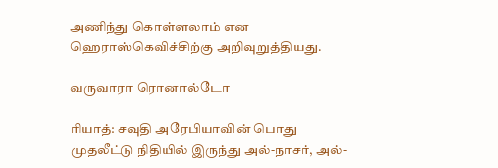அணிந்து கொள்ளலாம் என ஹெராஸ்கெவிச்சிற்கு அறிவுறுத்தியது.

வருவாரா ரொனால்டோ

ரியாத்: சவுதி அரேபியாவின் பொது முதலீட்டு நிதியில் இருந்து அல்-நாசர், அல்-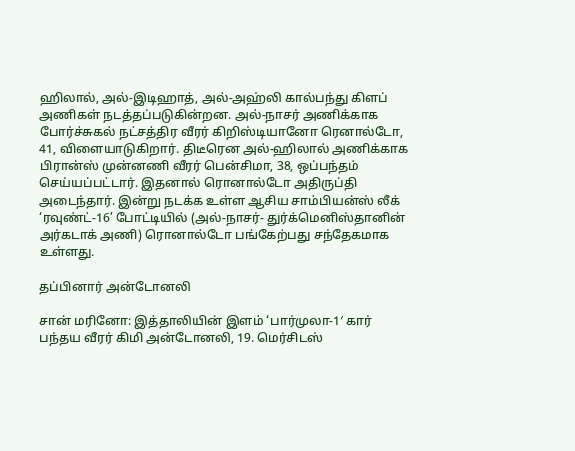ஹிலால், அல்-இடிஹாத், அல்-அஹ்லி கால்பந்து கிளப் அணிகள் நடத்தப்படுகின்றன. அல்-நாசர் அணிக்காக போர்ச்சுகல் நட்சத்திர வீரர் கிறிஸ்டியானோ ரெனால்டோ, 41, விளையாடுகிறார். திடீரென அல்-ஹிலால் அணிக்காக பிரான்ஸ் முன்னணி வீரர் பென்சிமா, 38, ஒப்பந்தம் செய்யப்பட்டார். இதனால் ரொனால்டோ அதிருப்தி அடைந்தார். இன்று நடக்க உள்ள ஆசிய சாம்பியன்ஸ் லீக் ‘ரவுண்ட்-16’ போட்டியில் (அல்-நாசர்- துர்க்மெனிஸ்தானின் அர்கடாக் அணி) ரொனால்டோ பங்கேற்பது சந்தேகமாக உள்ளது.

தப்பினார் அன்டோனலி

சான் மரினோ: இத்தாலியின் இளம் ‘பார்முலா-1′ கார் பந்தய வீரர் கிமி அன்டோனலி, 19. மெர்சிடஸ்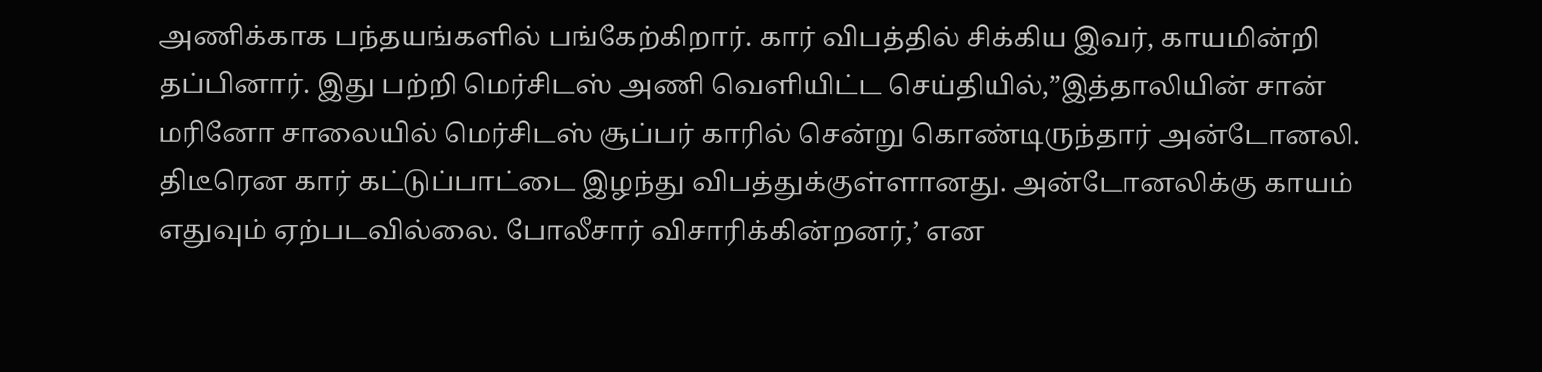அணிக்காக பந்தயங்களில் பங்கேற்கிறார். கார் விபத்தில் சிக்கிய இவர், காயமின்றி தப்பினார். இது பற்றி மெர்சிடஸ் அணி வெளியிட்ட செய்தியில்,”இத்தாலியின் சான் மரினோ சாலையில் மெர்சிடஸ் சூப்பர் காரில் சென்று கொண்டிருந்தார் அன்டோனலி. திடீரென கார் கட்டுப்பாட்டை இழந்து விபத்துக்குள்ளானது. அன்டோனலிக்கு காயம் எதுவும் ஏற்படவில்லை. போலீசார் விசாரிக்கின்றனர்,’ என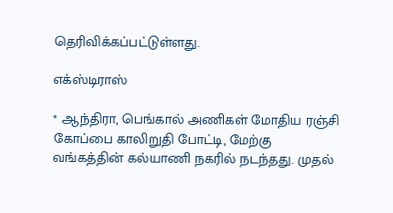தெரிவிக்கப்பட்டுள்ளது.

எக்ஸ்டிராஸ்

* ஆந்திரா, பெங்கால் அணிகள் மோதிய ரஞ்சி கோப்பை காலிறுதி போட்டி, மேற்கு வங்கத்தின் கல்யாணி நகரில் நடந்தது. முதல்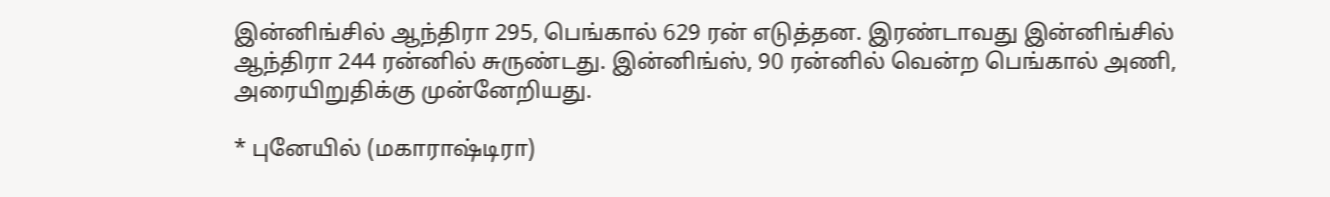இன்னிங்சில் ஆந்திரா 295, பெங்கால் 629 ரன் எடுத்தன. இரண்டாவது இன்னிங்சில் ஆந்திரா 244 ரன்னில் சுருண்டது. இன்னிங்ஸ், 90 ரன்னில் வென்ற பெங்கால் அணி, அரையிறுதிக்கு முன்னேறியது.

* புனேயில் (மகாராஷ்டிரா)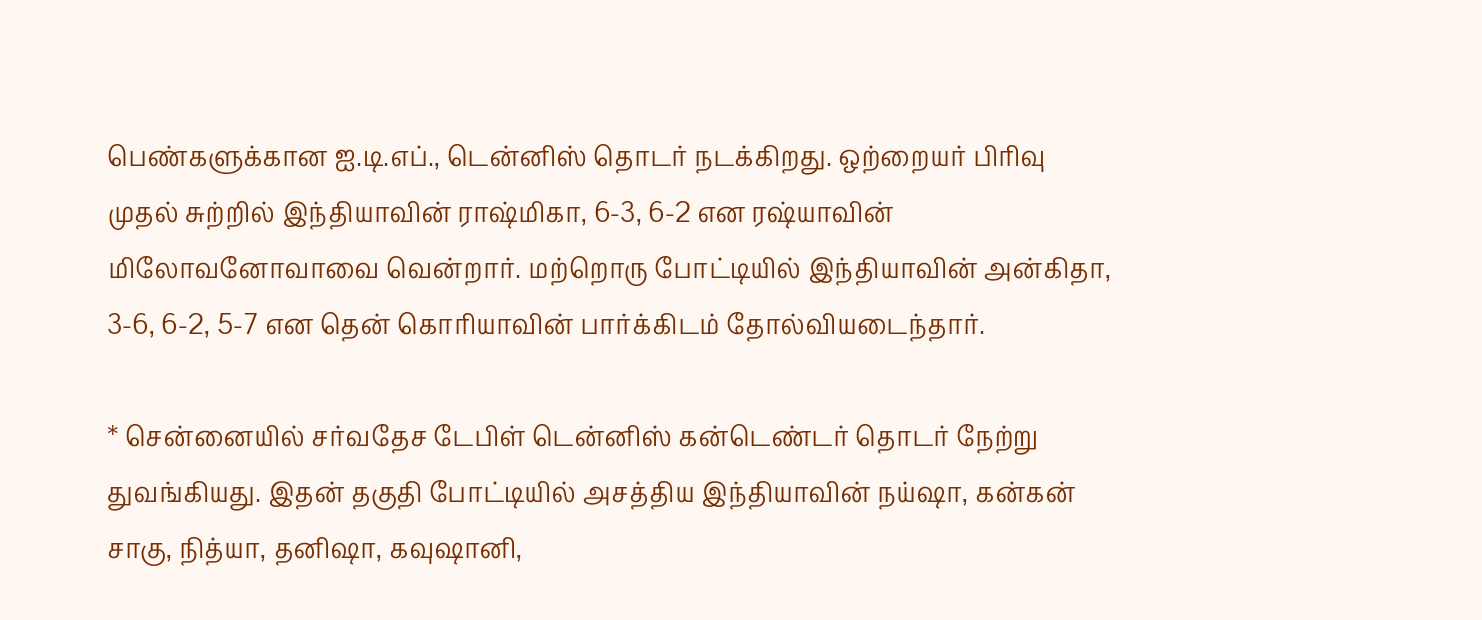பெண்களுக்கான ஐ.டி.எப்., டென்னிஸ் தொடர் நடக்கிறது. ஒற்றையர் பிரிவு முதல் சுற்றில் இந்தியாவின் ராஷ்மிகா, 6-3, 6-2 என ரஷ்யாவின் மிலோவனோவாவை வென்றார். மற்றொரு போட்டியில் இந்தியாவின் அன்கிதா, 3-6, 6-2, 5-7 என தென் கொரியாவின் பார்க்கிடம் தோல்வியடைந்தார்.

* சென்னையில் சர்வதேச டேபிள் டென்னிஸ் கன்டெண்டர் தொடர் நேற்று துவங்கியது. இதன் தகுதி போட்டியில் அசத்திய இந்தியாவின் நய்ஷா, கன்கன் சாகு, நித்யா, தனிஷா, கவுஷானி,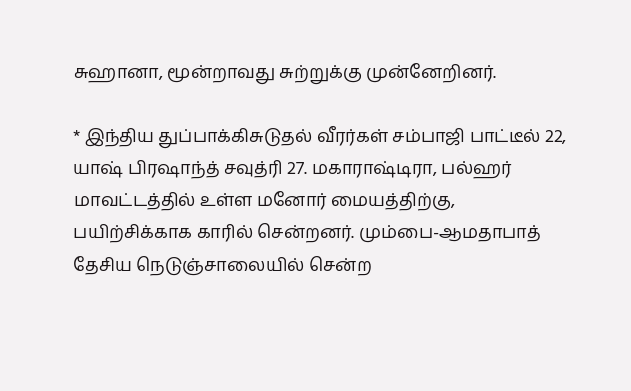சுஹானா, மூன்றாவது சுற்றுக்கு முன்னேறினர்.

* இந்திய துப்பாக்கிசுடுதல் வீரர்கள் சம்பாஜி பாட்டீல் 22, யாஷ் பிரஷாந்த் சவுத்ரி 27. மகாராஷ்டிரா, பல்ஹர் மாவட்டத்தில் உள்ள மனோர் மையத்திற்கு, பயிற்சிக்காக காரில் சென்றனர். மும்பை-ஆமதாபாத் தேசிய நெடுஞ்சாலையில் சென்ற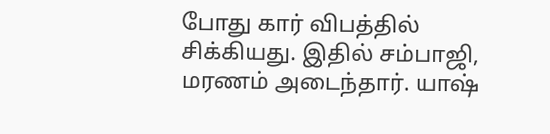போது கார் விபத்தில் சிக்கியது. இதில் சம்பாஜி, மரணம் அடைந்தார். யாஷ்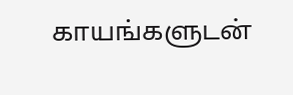காயங்களுடன்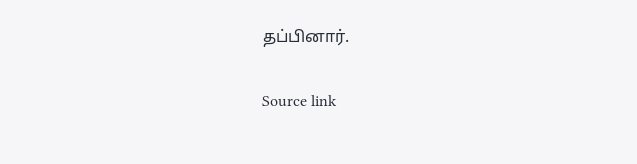தப்பினார்.

Source link